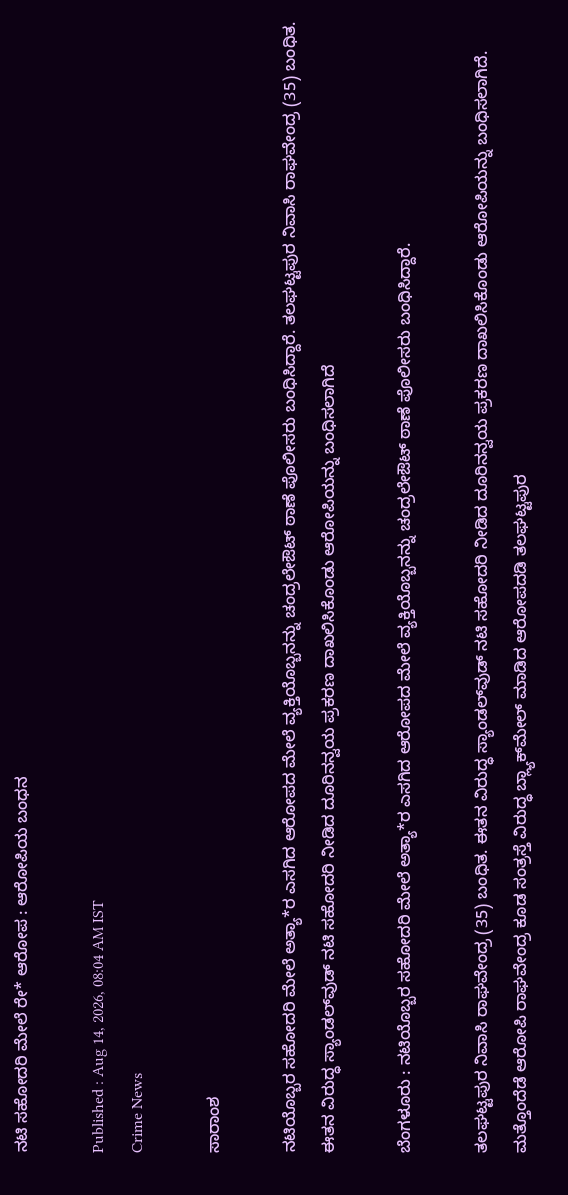ನಟಿ ಸಹೋದರಿ ಮೇಲೆ ರೇ* ಆರೋಪ : ಆರೋಪಿಯ ಬಂಧನ

Published : Aug 14, 2026, 08:04 AM IST
Crime News

ಸಾರಾಂಶ

ನಟಿಯೊಬ್ಬರ ಸಹೋದರಿ ಮೇಲೆ ಅತ್ಯಾ*ರ ಎಸಗಿದ ಆರೋಪದ ಮೇಲೆ ವ್ಯಕ್ತಿಯೊಬ್ಬನನ್ನು ಚಂದ್ರಲೇಔಟ್ ಠಾಣೆ ಪೊಲೀಸರು ಬಂಧಿಸಿದ್ದಾರೆ. ತಲಘಟ್ಟಪುರ ನಿವಾಸಿ ರಾಘವೇಂದ್ರ (35) ಬಂಧಿತ. ಈತನ ವಿರುದ್ಧ ಸ್ಯಾಂಡಲ್‌ವುಡ್‌ ನಟಿ ಸಹೋದರಿ ನೀಡಿದ ದೂರಿನನ್ವಯ ಪ್ರಕರಣ ದಾಖಲಿಸಿಕೊಂಡು ಆರೋಪಿಯನ್ನು ಬಂಧಿಸಲಾಗಿದೆ

ಬೆಂಗಳೂರು : ನಟಿಯೊಬ್ಬರ ಸಹೋದರಿ ಮೇಲೆ ಅತ್ಯಾ*ರ ಎಸಗಿದ ಆರೋಪದ ಮೇಲೆ ವ್ಯಕ್ತಿಯೊಬ್ಬನನ್ನು ಚಂದ್ರಲೇಔಟ್ ಠಾಣೆ ಪೊಲೀಸರು ಬಂಧಿಸಿದ್ದಾರೆ.

ತಲಘಟ್ಟಪುರ ನಿವಾಸಿ ರಾಘವೇಂದ್ರ (35) ಬಂಧಿತ. ಈತನ ವಿರುದ್ಧ ಸ್ಯಾಂಡಲ್‌ವುಡ್‌ ನಟಿ ಸಹೋದರಿ ನೀಡಿದ ದೂರಿನನ್ವಯ ಪ್ರಕರಣ ದಾಖಲಿಸಿಕೊಂಡು ಆರೋಪಿಯನ್ನು ಬಂಧಿಸಲಾಗಿದೆ. ಮತ್ತೊಂದೆಡೆ ಆರೋಪಿ ರಾಘವೇಂದ್ರ ಕೂಡ ಸಂತ್ರಸ್ತೆ ವಿರುದ್ಧ ಬ್ಲ್ಯಾಕ್‌ಮೇಲ್ ಮಾಡಿದ ಆರೋಪದಡಿ ತಲಘಟ್ಟಪುರ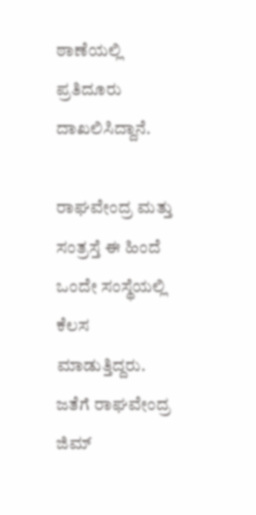ಠಾಣೆಯಲ್ಲಿ ಪ್ರತಿದೂರು ದಾಖಲಿಸಿದ್ದಾನೆ.

ರಾಘವೇಂದ್ರ ಮತ್ತು ಸಂತ್ರಸ್ತೆ ಈ ಹಿಂದೆ ಒಂದೇ ಸಂಸ್ಥೆಯಲ್ಲಿ ಕೆಲಸ ಮಾಡುತ್ತಿದ್ದರು. ಜತೆಗೆ ರಾಘವೇಂದ್ರ ಜಿಮ್‌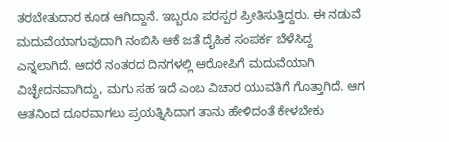ತರಬೇತುದಾರ ಕೂಡ ಆಗಿದ್ದಾನೆ. ಇಬ್ಬರೂ ಪರಸ್ಪರ ಪ್ರೀತಿಸುತ್ತಿದ್ದರು. ಈ ನಡುವೆ ಮದುವೆಯಾಗುವುದಾಗಿ ನಂಬಿಸಿ ಆಕೆ ಜತೆ ದೈಹಿಕ ಸಂಪರ್ಕ ಬೆಳೆಸಿದ್ದ ಎನ್ನಲಾಗಿದೆ. ಆದರೆ ನಂತರದ ದಿನಗಳಲ್ಲಿ ಆರೋಪಿಗೆ ಮದುವೆಯಾಗಿ ವಿಚ್ಛೇದನವಾಗಿದ್ದು, ಮಗು ಸಹ ಇದೆ ಎಂಬ ವಿಚಾರ ಯುವತಿಗೆ ಗೊತ್ತಾಗಿದೆ. ಆಗ ಆತನಿಂದ ದೂರವಾಗಲು ಪ್ರಯತ್ನಿಸಿದಾಗ ತಾನು ಹೇಳಿದಂತೆ ಕೇಳಬೇಕು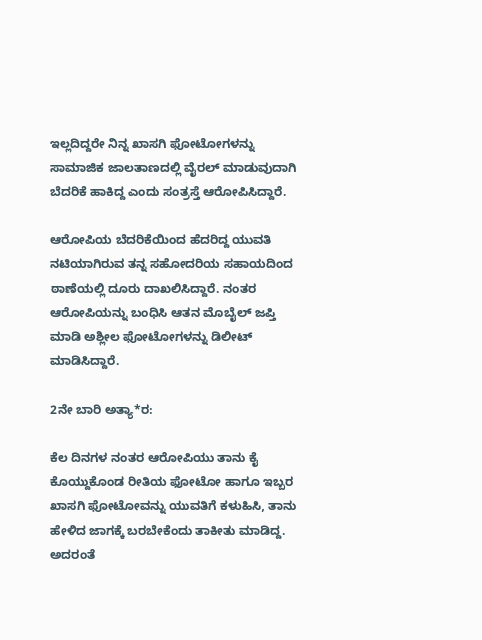ಇಲ್ಲದಿದ್ದರೇ ನಿನ್ನ ಖಾಸಗಿ ಫೋಟೋಗಳನ್ನು ಸಾಮಾಜಿಕ ಜಾಲತಾಣದಲ್ಲಿ ವೈರಲ್ ಮಾಡುವುದಾಗಿ ಬೆದರಿಕೆ ಹಾಕಿದ್ದ ಎಂದು ಸಂತ್ರಸ್ತೆ ಆರೋಪಿಸಿದ್ದಾರೆ.

ಆರೋಪಿಯ ಬೆದರಿಕೆಯಿಂದ ಹೆದರಿದ್ದ ಯುವತಿ ನಟಿಯಾಗಿರುವ ತನ್ನ ಸಹೋದರಿಯ ಸಹಾಯದಿಂದ ಠಾಣೆಯಲ್ಲಿ ದೂರು ದಾಖಲಿಸಿದ್ದಾರೆ. ನಂತರ ಆರೋಪಿಯನ್ನು ಬಂಧಿಸಿ ಆತನ ಮೊಬೈಲ್‌ ಜಪ್ತಿ ಮಾಡಿ ಅಶ್ಲೀಲ ಫೋಟೋಗಳನ್ನು ಡಿಲೀಟ್ ಮಾಡಿಸಿದ್ದಾರೆ.

2ನೇ ಬಾರಿ ಅತ್ಯಾ*ರ:

ಕೆಲ ದಿನಗಳ ನಂತರ ಆರೋಪಿಯು ತಾನು ಕೈ ಕೊಯ್ದುಕೊಂಡ ರೀತಿಯ ಫೋಟೋ ಹಾಗೂ ಇಬ್ಬರ ಖಾಸಗಿ ಫೋಟೋವನ್ನು ಯುವತಿಗೆ ಕಳುಹಿಸಿ, ತಾನು ಹೇಳಿದ ಜಾಗಕ್ಕೆ ಬರಬೇಕೆಂದು ತಾಕೀತು ಮಾಡಿದ್ದ. ಅದರಂತೆ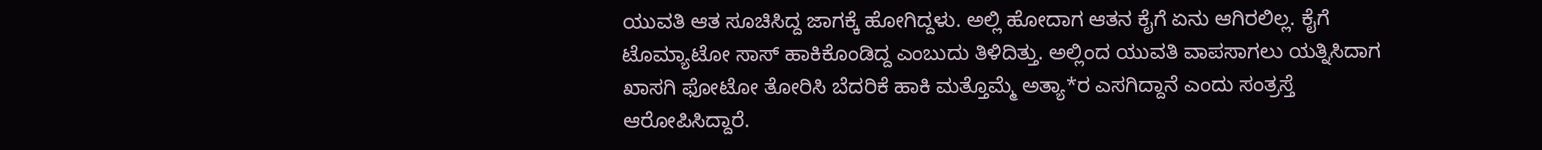ಯುವತಿ ಆತ ಸೂಚಿಸಿದ್ದ ಜಾಗಕ್ಕೆ ಹೋಗಿದ್ದಳು. ಅಲ್ಲಿ ಹೋದಾಗ ಆತನ ಕೈಗೆ ಏನು ಆಗಿರಲಿಲ್ಲ. ಕೈಗೆ ಟೊಮ್ಯಾಟೋ ಸಾಸ್ ಹಾಕಿಕೊಂಡಿದ್ದ ಎಂಬುದು ತಿಳಿದಿತ್ತು. ಅಲ್ಲಿಂದ ಯುವತಿ ವಾಪಸಾಗಲು ಯತ್ನಿಸಿದಾಗ ಖಾಸಗಿ ಫೋಟೋ ತೋರಿಸಿ ಬೆದರಿಕೆ ಹಾಕಿ ಮತ್ತೊಮ್ಮೆ ಅತ್ಯಾ*ರ ಎಸಗಿದ್ದಾನೆ ಎಂದು ಸಂತ್ರಸ್ತೆ ಆರೋಪಿಸಿದ್ದಾರೆ.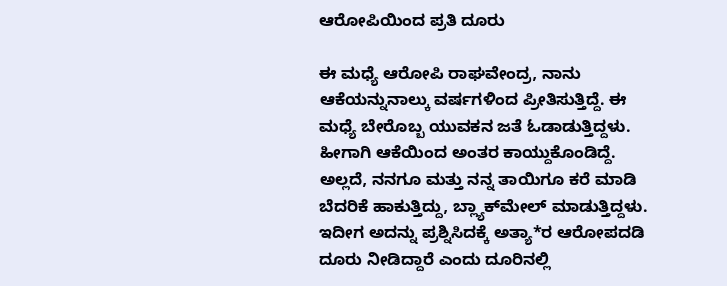ಆರೋಪಿಯಿಂದ ಪ್ರತಿ ದೂರು

ಈ ಮಧ್ಯೆ ಆರೋಪಿ ರಾಘವೇಂದ್ರ, ನಾನು ಆಕೆಯನ್ನುನಾಲ್ಕು ವರ್ಷಗಳಿಂದ ಪ್ರೀತಿಸುತ್ತಿದ್ದೆ. ಈ ಮಧ್ಯೆ ಬೇರೊಬ್ಬ ಯುವಕನ ಜತೆ ಓಡಾಡುತ್ತಿದ್ದಳು. ಹೀಗಾಗಿ ಆಕೆಯಿಂದ ಅಂತರ ಕಾಯ್ದುಕೊಂಡಿದ್ದೆ. ಅಲ್ಲದೆ, ನನಗೂ ಮತ್ತು ನನ್ನ ತಾಯಿಗೂ ಕರೆ ಮಾಡಿ ಬೆದರಿಕೆ ಹಾಕುತ್ತಿದ್ದು, ಬ್ಲ್ಯಾಕ್‌ಮೇಲ್ ಮಾಡುತ್ತಿದ್ದಳು. ಇದೀಗ ಅದನ್ನು ಪ್ರಶ್ನಿಸಿದಕ್ಕೆ ಅತ್ಯಾ*ರ ಆರೋಪದಡಿ ದೂರು ನೀಡಿದ್ದಾರೆ ಎಂದು ದೂರಿನಲ್ಲಿ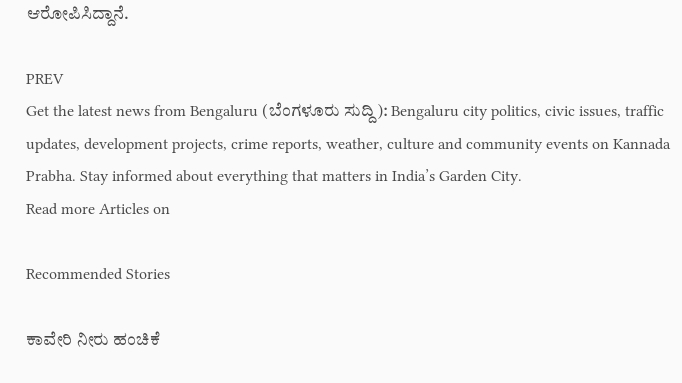ಆರೋಪಿಸಿದ್ದಾನೆ.

PREV
Get the latest news from Bengaluru (ಬೆಂಗಳೂರು ಸುದ್ದಿ): Bengaluru city politics, civic issues, traffic updates, development projects, crime reports, weather, culture and community events on Kannada Prabha. Stay informed about everything that matters in India’s Garden City.
Read more Articles on

Recommended Stories

ಕಾವೇರಿ ನೀರು ಹಂಚಿಕೆ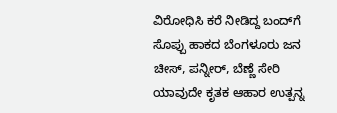ವಿರೋಧಿಸಿ ಕರೆ ನೀಡಿದ್ದ ಬಂದ್‌ಗೆ ಸೊಪ್ಪು ಹಾಕದ ಬೆಂಗಳೂರು ಜನ
ಚೀಸ್‌, ಪನ್ನೀರ್‌, ಬೆಣ್ಣೆ ಸೇರಿ ಯಾವುದೇ ಕೃತಕ ಆಹಾರ ಉತ್ಪನ್ನ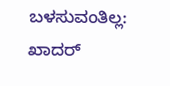ಬಳಸುವಂತಿಲ್ಲ: ಖಾದರ್‌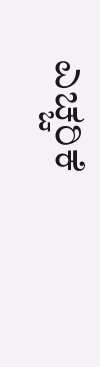ಎಚ್ಚರಿಕೆ